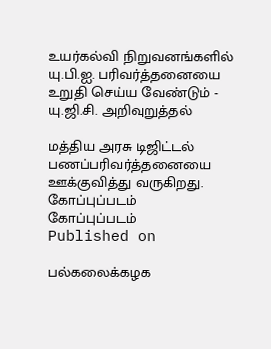உயர்கல்வி நிறுவனங்களில் யு.பி.ஐ. பரிவர்த்தனையை உறுதி செய்ய வேண்டும் - யு.ஜி.சி. அறிவுறுத்தல்

மத்திய அரசு டிஜிட்டல் பணப்பரிவர்த்தனையை ஊக்குவித்து வருகிறது.
கோப்புப்படம்
கோப்புப்படம்
Published on

பல்கலைக்கழக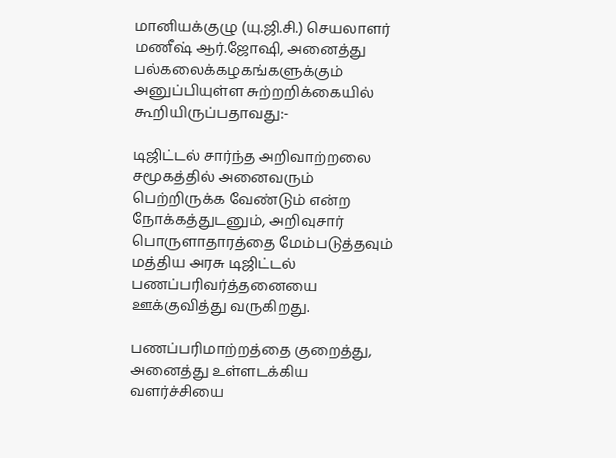மானியக்குழு (யு.ஜி.சி.) செயலாளர் மணீஷ் ஆர்.ஜோஷி, அனைத்து பல்கலைக்கழகங்களுக்கும் அனுப்பியுள்ள சுற்றறிக்கையில் கூறியிருப்பதாவது:-

டிஜிட்டல் சார்ந்த அறிவாற்றலை சமூகத்தில் அனைவரும் பெற்றிருக்க வேண்டும் என்ற நோக்கத்துடனும், அறிவுசார் பொருளாதாரத்தை மேம்படுத்தவும் மத்திய அரசு டிஜிட்டல் பணப்பரிவர்த்தனையை ஊக்குவித்து வருகிறது.

பணப்பரிமாற்றத்தை குறைத்து, அனைத்து உள்ளடக்கிய வளர்ச்சியை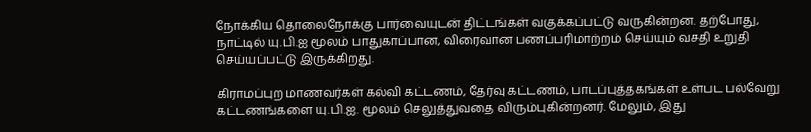நோக்கிய தொலைநோக்கு பார்வையுடன் திட்டங்கள் வகுக்கப்பட்டு வருகின்றன. தற்போது, நாட்டில் யு.பி.ஐ மூலம் பாதுகாப்பான, விரைவான பணப்பரிமாற்றம் செய்யும் வசதி உறுதி செய்யப்பட்டு இருக்கிறது.

கிராமப்புற மாணவர்கள் கல்வி கட்டணம், தேர்வு கட்டணம், பாடப்புத்தகங்கள் உள்பட பல்வேறு கட்டணங்களை யு.பி.ஐ. மூலம் செலுத்துவதை விரும்புகின்றனர். மேலும், இது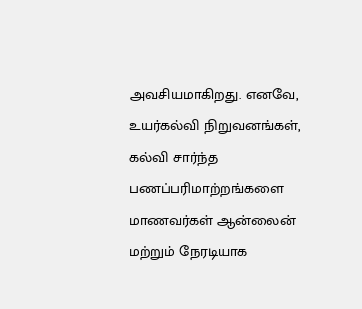அவசியமாகிறது. எனவே, உயர்கல்வி நிறுவனங்கள், கல்வி சார்ந்த பணப்பரிமாற்றங்களை மாணவர்கள் ஆன்லைன் மற்றும் நேரடியாக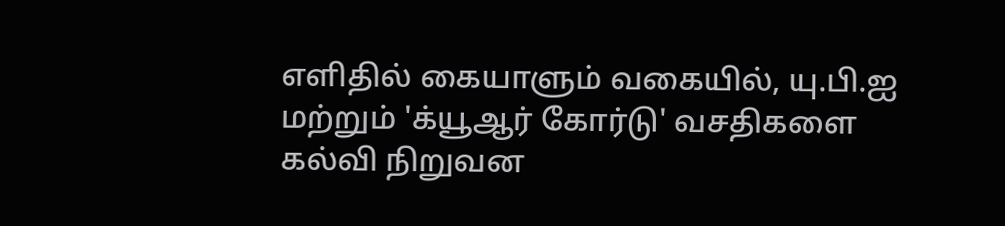எளிதில் கையாளும் வகையில், யு.பி.ஐ மற்றும் 'க்யூஆர் கோர்டு' வசதிகளை கல்வி நிறுவன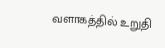வளாகத்தில் உறுதி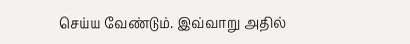செய்ய வேண்டும். இவ்வாறு அதில்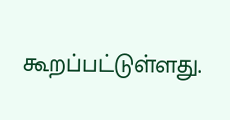கூறப்பட்டுள்ளது.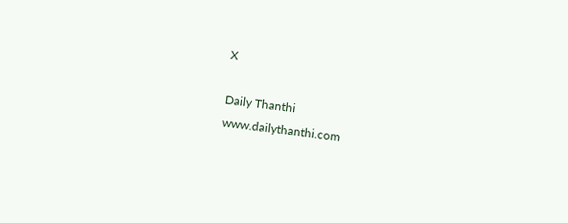X

Daily Thanthi
www.dailythanthi.com